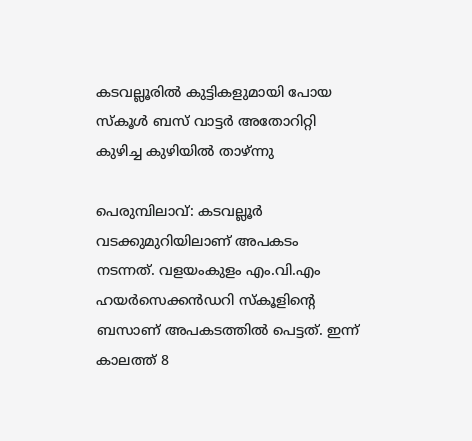കടവല്ലൂരിൽ കുട്ടികളുമായി പോയ സ്കൂൾ ബസ് വാട്ടർ അതോറിറ്റി കുഴിച്ച കുഴിയിൽ താഴ്ന്നു

പെരുമ്പിലാവ്: കടവല്ലൂർ വടക്കുമുറിയിലാണ് അപകടം നടന്നത്. വളയംകുളം എം.വി.എം ഹയർസെക്കൻഡറി സ്കൂളിന്റെ ബസാണ് അപകടത്തിൽ പെട്ടത്. ഇന്ന് കാലത്ത് 8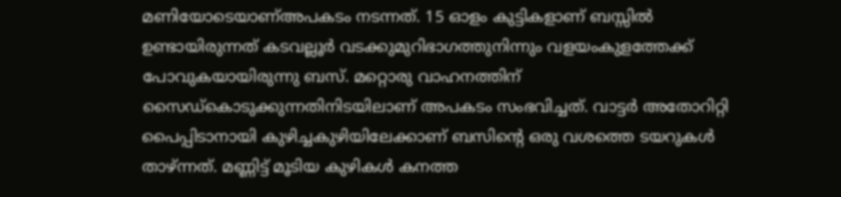മണിയോടെയാണ്അപകടം നടന്നത്. 15 ഓളം കുട്ടികളാണ് ബസ്സിൽ ഉണ്ടായിരുന്നത് കടവല്ലൂർ വടക്കുമുറിഭാഗത്തുനിന്നും വളയംകുളത്തേക്ക് പോവുകയായിരുന്നു ബസ്. മറ്റൊരു വാഹനത്തിന് സൈഡ്കൊടുക്കുന്നതിനിടയിലാണ് അപകടം സംഭവിച്ചത്. വാട്ടർ അതോറിറ്റി പൈപ്പിടാനായി കുഴിച്ചകുഴിയിലേക്കാണ് ബസിന്റെ ഒരു വശത്തെ ടയറുകൾ താഴ്ന്നത്. മണ്ണിട്ട് മൂടിയ കുഴികൾ കനത്ത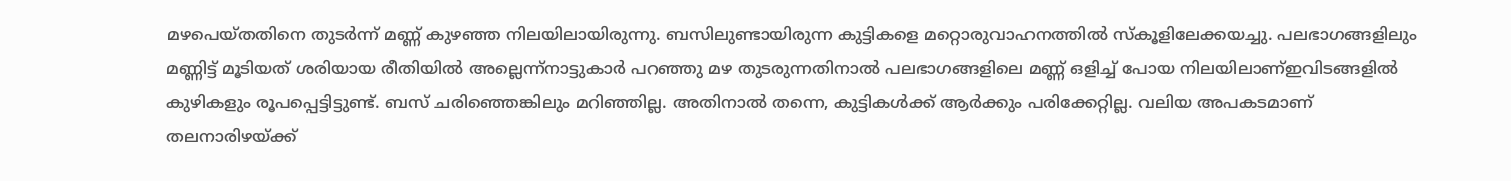മഴപെയ്തതിനെ തുടർന്ന് മണ്ണ് കുഴഞ്ഞ നിലയിലായിരുന്നു. ബസിലുണ്ടായിരുന്ന കുട്ടികളെ മറ്റൊരുവാഹനത്തിൽ സ്കൂളിലേക്കയച്ചു. പലഭാഗങ്ങളിലും മണ്ണിട്ട് മൂടിയത് ശരിയായ രീതിയിൽ അല്ലെന്ന്നാട്ടുകാർ പറഞ്ഞു മഴ തുടരുന്നതിനാൽ പലഭാഗങ്ങളിലെ മണ്ണ് ഒളിച്ച് പോയ നിലയിലാണ്ഇവിടങ്ങളിൽ കുഴികളും രൂപപ്പെട്ടിട്ടുണ്ട്. ബസ് ചരിഞ്ഞെങ്കിലും മറിഞ്ഞില്ല. അതിനാൽ തന്നെ, കുട്ടികൾക്ക് ആർക്കും പരിക്കേറ്റില്ല. വലിയ അപകടമാണ് തലനാരിഴയ്ക്ക്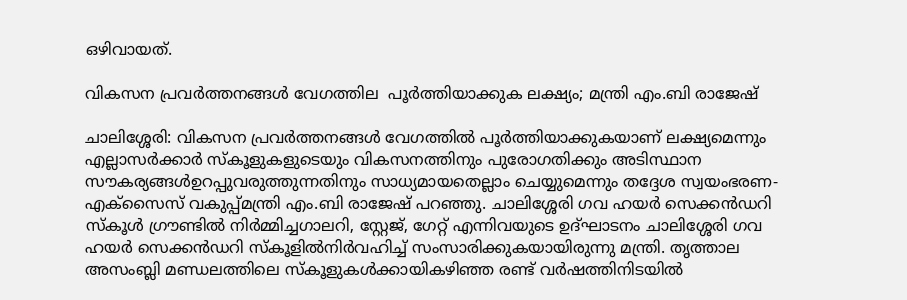ഒഴിവായത്.

വികസന പ്രവര്‍ത്തനങ്ങള്‍ വേഗത്തില  പൂര്‍ത്തിയാക്കുക ലക്ഷ്യം; മന്ത്രി എം.ബി രാജേഷ്

ചാലിശ്ശേരി: വികസന പ്രവര്‍ത്തനങ്ങള്‍ വേഗത്തില്‍ പൂര്‍ത്തിയാക്കുകയാണ് ലക്ഷ്യമെന്നും എല്ലാസര്‍ക്കാര്‍ സ്‌കൂളുകളുടെയും വികസനത്തിനും പുരോഗതിക്കും അടിസ്ഥാന സൗകര്യങ്ങള്‍ഉറപ്പുവരുത്തുന്നതിനും സാധ്യമായതെല്ലാം ചെയ്യുമെന്നും തദ്ദേശ സ്വയംഭരണ-എക്‌സൈസ് വകുപ്പ്മന്ത്രി എം.ബി രാജേഷ് പറഞ്ഞു. ചാലിശ്ശേരി ഗവ ഹയര്‍ സെക്കന്‍ഡറി സ്‌കൂള്‍ ഗ്രൗണ്ടില്‍ നിര്‍മ്മിച്ചഗാലറി, സ്റ്റേജ്, ഗേറ്റ് എന്നിവയുടെ ഉദ്ഘാടനം ചാലിശ്ശേരി ഗവ ഹയര്‍ സെക്കന്‍ഡറി സ്‌കൂളില്‍നിര്‍വഹിച്ച് സംസാരിക്കുകയായിരുന്നു മന്ത്രി. തൃത്താല അസംബ്ലി മണ്ഡലത്തിലെ സ്‌കൂളുകള്‍ക്കായികഴിഞ്ഞ രണ്ട് വര്‍ഷത്തിനിടയില്‍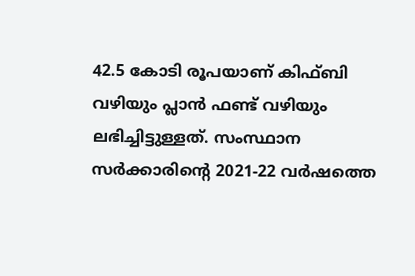42.5 കോടി രൂപയാണ് കിഫ്ബി വഴിയും പ്ലാന്‍ ഫണ്ട് വഴിയും   ലഭിച്ചിട്ടുള്ളത്. സംസ്ഥാന സര്‍ക്കാരിന്റെ 2021-22 വര്‍ഷത്തെ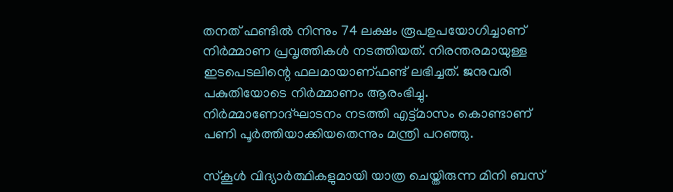തനത് ഫണ്ടില്‍ നിന്നും 74 ലക്ഷം രൂപഉപയോഗിച്ചാണ് നിര്‍മ്മാണ പ്രവൃത്തികള്‍ നടത്തിയത്. നിരന്തരമായുള്ള ഇടപെടലിന്റെ ഫലമായാണ്ഫണ്ട് ലഭിച്ചത്. ജനുവരി പകുതിയോടെ നിര്‍മ്മാണം ആരംഭിച്ചു. നിര്‍മ്മാണോദ്ഘാടനം നടത്തി എട്ട്മാസം കൊണ്ടാണ് പണി പൂര്‍ത്തിയാക്കിയതെന്നും മന്ത്രി പറഞ്ഞു.

സ്കൂള്‍ വിദ്യാര്‍ത്ഥികളുമായി യാത്ര ചെയ്തിരുന്ന മിനി ബസ്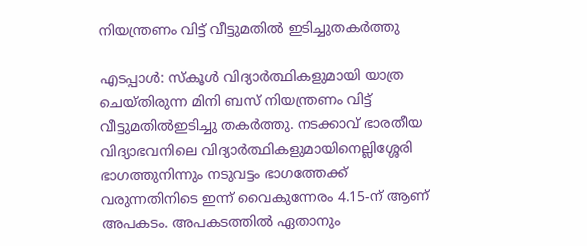നിയന്ത്രണം വിട്ട് വീട്ടുമതില്‍ ഇടിച്ചുതകര്‍ത്തു

എടപ്പാൾ: സ്കൂള്‍ വിദ്യാര്‍ത്ഥികളുമായി യാത്ര ചെയ്തിരുന്ന മിനി ബസ് നിയന്ത്രണം വിട്ട് വീട്ടുമതില്‍ഇടിച്ചു തകര്‍ത്തു. നടക്കാവ് ഭാരതീയ വിദ്യാഭവനിലെ വിദ്യാര്‍ത്ഥികളുമായിനെല്ലിശ്ശേരി ഭാഗത്തുനിന്നും നടുവട്ടം ഭാഗത്തേക്ക് വരുന്നതിനിടെ ഇന്ന് വൈകുന്നേരം 4.15-ന് ആണ് അപകടം. അപകടത്തില്‍ ഏതാനും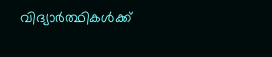വിദ്യാര്‍ത്ഥികള്‍ക്ക്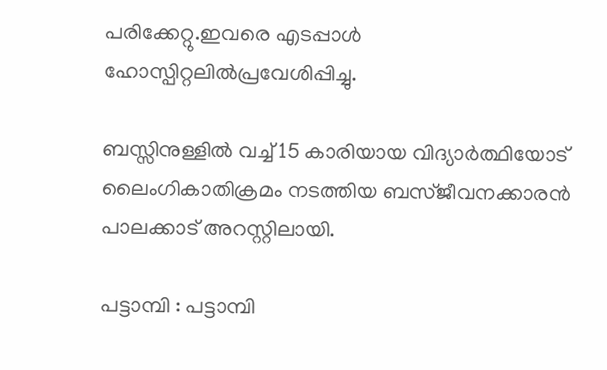പരിക്കേറ്റു.ഇവരെ എടപ്പാള്‍ ഹോസ്പിറ്റലില്‍പ്രവേശിപ്പിച്ചു.

ബസ്സിനുള്ളില്‍ വച്ച്‌ 15 കാരിയായ വിദ്യാര്‍ത്ഥിയോട് ലൈംഗികാതിക്രമം നടത്തിയ ബസ്ജീവനക്കാരൻ പാലക്കാട് അറസ്റ്റിലായി.

പട്ടാമ്പി : പട്ടാമ്പി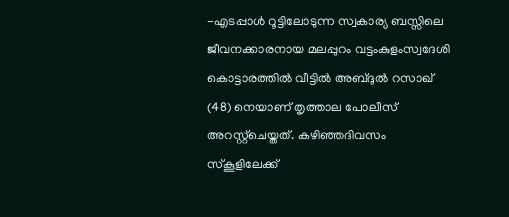-എടപ്പാള്‍ റൂട്ടിലോടുന്ന സ്വകാര്യ ബസ്സിലെ ജീവനക്കാരനായ മലപ്പുറം വട്ടംകുളംസ്വദേശി കൊട്ടാരത്തില്‍ വീട്ടില്‍ അബ്ദുല്‍ റസാഖ് (48) നെയാണ് തൃത്താല പോലീസ് അറസ്റ്റ്ചെയ്തത്. കഴിഞ്ഞദിവസം സ്കൂളിലേക്ക്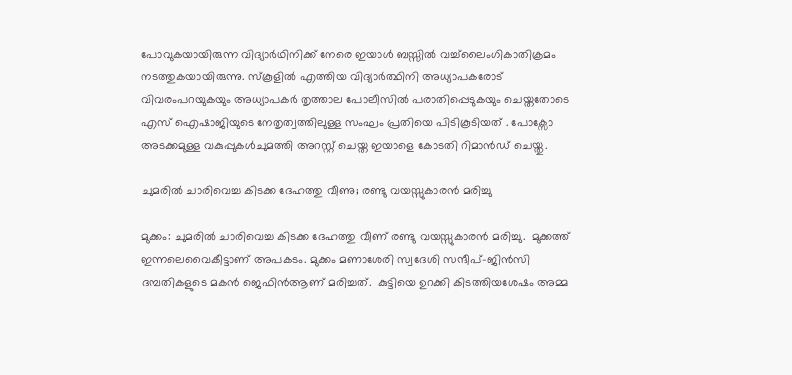പോവുകയായിരുന്ന വിദ്യാര്‍ഥിനിക്ക് നേരെ ഇയാള്‍ ബസ്സില്‍ വച്ച്‌ലൈംഗികാതിക്രമം നടത്തുകയായിരുന്നു. സ്കൂളില്‍ എത്തിയ വിദ്യാര്‍ത്ഥിനി അധ്യാപകരോട് വിവരംപറയുകയും അധ്യാപകര്‍ തൃത്താല പോലീസില്‍ പരാതിപ്പെടുകയും ചെയ്തതോടെ എസ് ഐഷാജിയുടെ നേതൃത്വത്തിലുള്ള സംഘം പ്രതിയെ പിടികൂടിയത് . പോക്സോ അടക്കമുള്ള വകുപ്പുകള്‍ചുമത്തി അറസ്റ്റ് ചെയ്ത ഇയാളെ കോടതി റിമാൻഡ് ചെയ്തു.

ചുമരില്‍ ചാരിവെച്ച കിടക്ക ദേഹത്തു വീണു; രണ്ടു വയസ്സുകാരന്‍ മരിച്ചു

മുക്കം: ചുമരില്‍ ചാരിവെച്ച കിടക്ക ദേഹത്തു വീണ് രണ്ടു വയസ്സുകാരന്‍ മരിച്ചു.  മുക്കത്ത് ഇന്നലെവൈകീട്ടാണ് അപകടം. മുക്കം മണാശേരി സ്വദേശി സന്ദീപ്-ജിന്‍സി ദമ്പതികളുടെ മകന്‍ ജെഫിന്‍ആണ് മരിച്ചത്.  കുട്ടിയെ ഉറക്കി കിടത്തിയശേഷം അമ്മ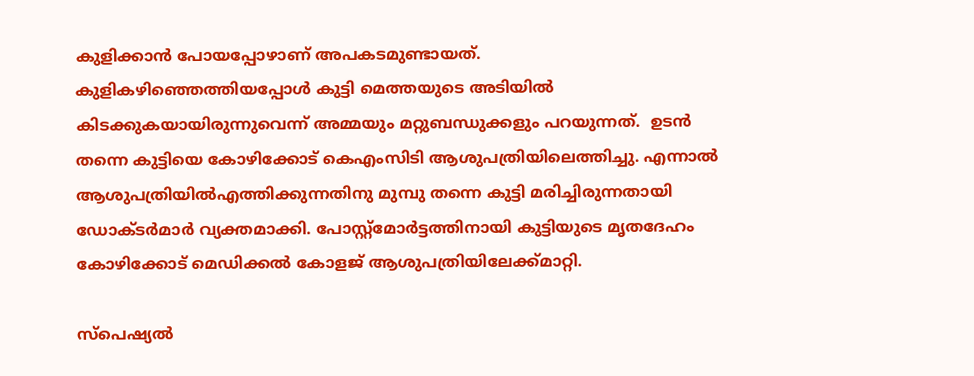കുളിക്കാന്‍ പോയപ്പോഴാണ് അപകടമുണ്ടായത്.  കുളികഴിഞ്ഞെത്തിയപ്പോള്‍ കുട്ടി മെത്തയുടെ അടിയില്‍ കിടക്കുകയായിരുന്നുവെന്ന് അമ്മയും മറ്റുബന്ധുക്കളും പറയുന്നത്.  ഉടന്‍ തന്നെ കുട്ടിയെ കോഴിക്കോട് കെഎംസിടി ആശുപത്രിയിലെത്തിച്ചു. എന്നാല്‍ ആശുപത്രിയില്‍എത്തിക്കുന്നതിനു മുമ്പു തന്നെ കുട്ടി മരിച്ചിരുന്നതായി ഡോക്ടര്‍മാര്‍ വ്യക്തമാക്കി. പോസ്റ്റ്‌മോര്‍ട്ടത്തിനായി കുട്ടിയുടെ മൃതദേഹം കോഴിക്കോട് മെഡിക്കല്‍ കോളജ് ആശുപത്രിയിലേക്ക്മാറ്റി.

സ്പെഷ്യല്‍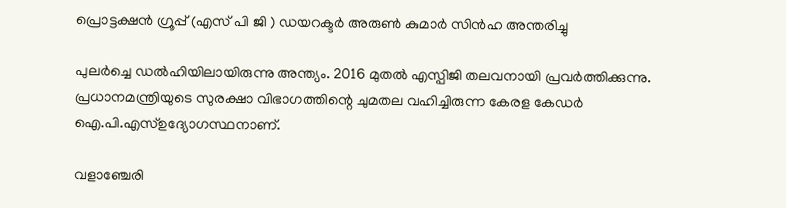പ്രൊട്ടക്ഷന്‍ ഗ്രൂപ്പ് (എസ് പി ജി ) ഡയറക്ടര്‍ അരുണ്‍ കുമാര്‍ സിന്‍ഹ അന്തരിച്ചു

പുലര്‍ച്ചെ ഡല്‍ഹിയിലായിരുന്നു അന്ത്യം. 2016 മുതല്‍ എസ്പിജി തലവനായി പ്രവര്‍ത്തിക്കുന്നു. പ്രധാനമന്ത്രിയുടെ സുരക്ഷാ വിഭാഗത്തിന്റെ ചുമതല വഹിച്ചിരുന്ന കേരള കേഡര്‍ ഐ.പി.എസ്ഉദ്യോഗസ്ഥനാണ്.

വളാഞ്ചേരി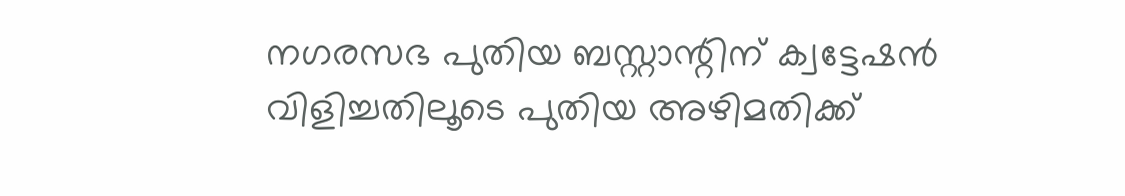നഗരസഭ പുതിയ ബസ്റ്റാന്റിന് ക്വട്ടേഷൻ വിളിച്ചതിലൂടെ പുതിയ അഴിമതിക്ക്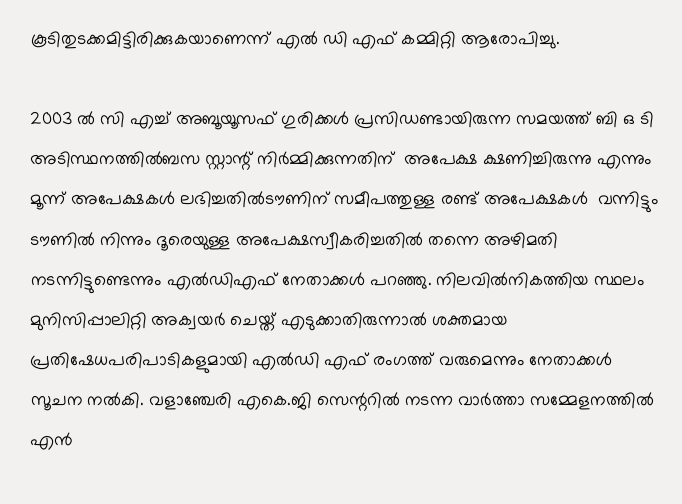കൂടിതുടക്കമിട്ടിരിക്കുകയാണെന്ന് എൽ ഡി എഫ് കമ്മിറ്റി ആരോപിച്ചു.

2003 ൽ സി എച്ച് അബൂയൂസഫ് ഗുരിക്കൾ പ്രസിഡണ്ടായിരുന്ന സമയത്ത് ബി ഒ ടി അടിസ്ഥനത്തിൽബസ സ്റ്റാന്റ് നിർമ്മിക്കുന്നതിന്  അപേക്ഷ ക്ഷണിച്ചിരുന്നു എന്നും മൂന്ന് അപേക്ഷകൾ ലഭിച്ചതിൽടൗണിന് സമീപത്തുള്ള രണ്ട് അപേക്ഷകൾ  വന്നിട്ടും ടൗണിൽ നിന്നും ദൂരെയുള്ള അപേക്ഷസ്വീകരിച്ചതിൽ തന്നെ അഴിമതി നടന്നിട്ടുണ്ടെന്നും എൽഡിഎഫ് നേതാക്കൾ പറഞ്ഞു. നിലവിൽനികത്തിയ സ്ഥലം മുനിസിപ്പാലിറ്റി അക്വയർ ചെയ്ത് എടുക്കാതിരുന്നാൽ ശക്തമായ പ്രതിഷേധപരിപാടികളുമായി എൽഡി എഫ് രംഗത്ത് വരുമെന്നും നേതാക്കൾ സൂചന നൽകി. വളാഞ്ചേരി എകെ.ജി സെന്ററിൽ നടന്ന വാർത്താ സമ്മേളനത്തിൽ എൻ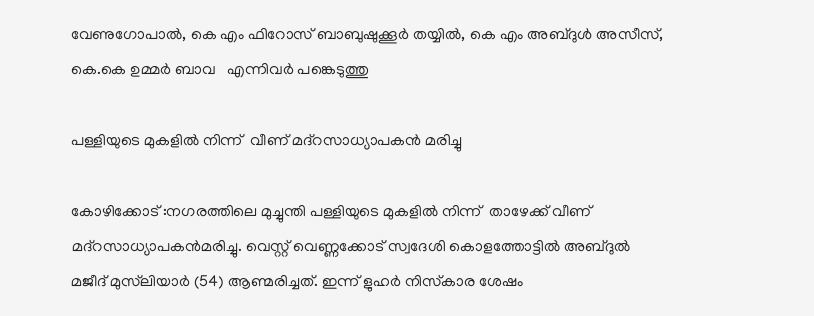വേണുഗോപാൽ, കെ എം ഫിറോസ് ബാബുഷുക്കൂർ തയ്യിൽ, കെ എം അബ്ദുൾ അസീസ്, കെ.കെ ഉമ്മർ ബാവ   എന്നിവർ പങ്കെടുത്തു

പള്ളിയുടെ മുകളില്‍ നിന്ന്  വീണ് മദ്‌റസാധ്യാപകന്‍ മരിച്ചു

കോഴിക്കോട് :നഗരത്തിലെ മുച്ചുന്തി പള്ളിയുടെ മുകളില്‍ നിന്ന്  താഴേക്ക് വീണ് മദ്‌റസാധ്യാപകന്‍മരിച്ചു. വെസ്റ്റ് വെണ്ണക്കോട് സ്വദേശി കൊളത്തോട്ടില്‍ അബ്ദുല്‍ മജീദ് മുസ്‌ലിയാര്‍ (54) ആണ്മരിച്ചത്. ഇന്ന് ളുഹര്‍ നിസ്‌കാര ശേഷം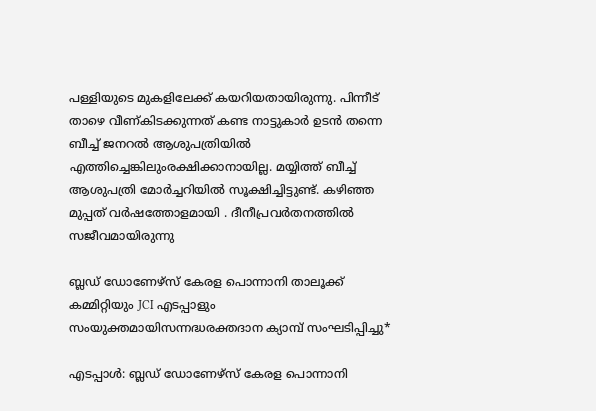പള്ളിയുടെ മുകളിലേക്ക് കയറിയതായിരുന്നു. പിന്നീട് താഴെ വീണ്കിടക്കുന്നത് കണ്ട നാട്ടുകാര്‍ ഉടന്‍ തന്നെ ബീച്ച് ജനറല്‍ ആശുപത്രിയില്‍ എത്തിച്ചെങ്കിലുംരക്ഷിക്കാനായില്ല. മയ്യിത്ത് ബീച്ച് ആശുപത്രി മോര്‍ച്ചറിയില്‍ സൂക്ഷിച്ചിട്ടുണ്ട്. കഴിഞ്ഞ മുപ്പത് വര്‍ഷത്തോളമായി . ദീനീപ്രവർതനത്തിൽ സജീവമായിരുന്നു

ബ്ലഡ് ഡോണേഴ്‌സ് കേരള പൊന്നാനി താലൂക്ക് കമ്മിറ്റിയും JCI എടപ്പാളും സംയുക്തമായിസന്നദ്ധരക്തദാന ക്യാമ്പ് സംഘടിപ്പിച്ചു*

എടപ്പാൾ: ബ്ലഡ് ഡോണേഴ്‌സ് കേരള പൊന്നാനി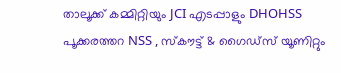താലൂക്ക് കമ്മിറ്റിയും JCI എടപ്പാളും DHOHSS പൂക്കരത്തറ NSS , സ്കൗട്ട് & ഗൈഡ്‌സ് യൂണിറ്റും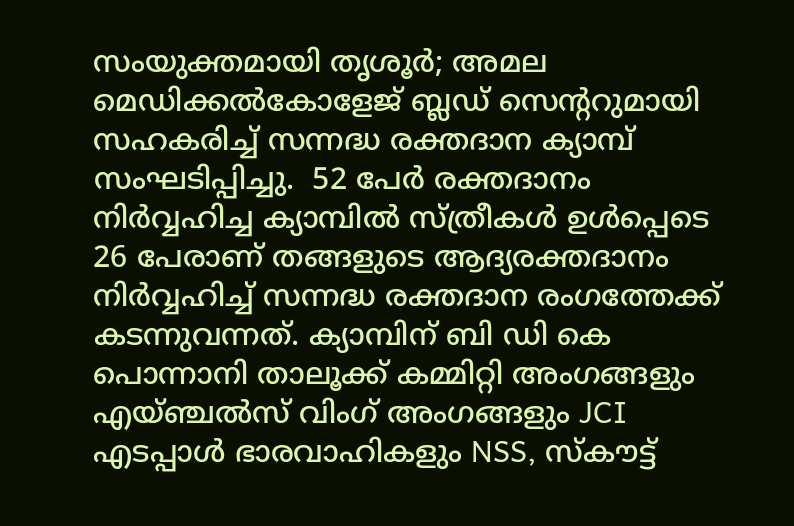സംയുക്തമായി തൃശൂർ; അമല മെഡിക്കൽകോളേജ് ബ്ലഡ് സെന്ററുമായി സഹകരിച്ച് സന്നദ്ധ രക്തദാന ക്യാമ്പ് സംഘടിപ്പിച്ചു.  52 പേർ രക്തദാനം നിർവ്വഹിച്ച ക്യാമ്പിൽ സ്ത്രീകൾ ഉൾപ്പെടെ 26 പേരാണ് തങ്ങളുടെ ആദ്യരക്തദാനം നിർവ്വഹിച്ച് സന്നദ്ധ രക്തദാന രംഗത്തേക്ക് കടന്നുവന്നത്. ക്യാമ്പിന് ബി ഡി കെ പൊന്നാനി താലൂക്ക് കമ്മിറ്റി അംഗങ്ങളും എയ്ഞ്ചൽസ് വിംഗ് അംഗങ്ങളും JCI എടപ്പാൾ ഭാരവാഹികളും NSS, സ്കൗട്ട്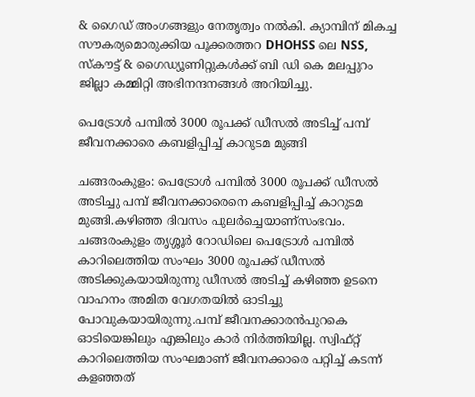& ഗൈഡ് അംഗങ്ങളും നേതൃത്വം നൽകി. ക്യാമ്പിന് മികച്ച സൗകര്യമൊരുക്കിയ പൂക്കരത്തറ DHOHSS ലെ NSS, സ്കൗട്ട് & ഗൈഡ്യൂണിറ്റുകൾക്ക് ബി ഡി കെ മലപ്പുറം ജില്ലാ കമ്മിറ്റി അഭിനന്ദനങ്ങൾ അറിയിച്ചു.

പെട്രോൾ പമ്പിൽ 3000 രൂപക്ക് ഡീസൽ അടിച്ച് പമ്പ് ജീവനക്കാരെ കബളിപ്പിച്ച് കാറുടമ മുങ്ങി

ചങ്ങരംകുളം: പെട്രോൾ പമ്പിൽ 3000 രൂപക്ക് ഡീസൽ അടിച്ചു പമ്പ് ജീവനക്കാരെനെ കബളിപ്പിച്ച് കാറുടമ മുങ്ങി.കഴിഞ്ഞ ദിവസം പുലർച്ചെയാണ്സംഭവം. ചങ്ങരംകുളം തൃശ്ശൂർ റോഡിലെ പെട്രോൾ പമ്പിൽ കാറിലെത്തിയ സംഘം 3000 രൂപക്ക് ഡീസൽ അടിക്കുകയായിരുന്നു ഡീസൽ അടിച്ച് കഴിഞ്ഞ ഉടനെ വാഹനം അമിത വേഗതയിൽ ഓടിച്ചു പോവുകയായിരുന്നു.പമ്പ് ജീവനക്കാരൻപുറകെ ഓടിയെങ്കിലും എങ്കിലും കാർ നിർത്തിയില്ല. സ്വിഫ്റ്റ് കാറിലെത്തിയ സംഘമാണ് ജീവനക്കാരെ പറ്റിച്ച് കടന്ന് കളഞ്ഞത്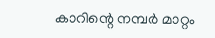കാറിന്റെ നമ്പർ മാറ്റം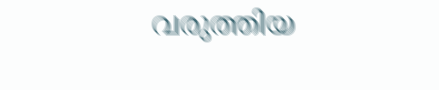വരുത്തിയ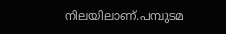നിലയിലാണ്.പമ്പുടമ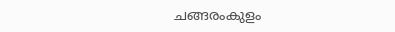ചങ്ങരംകുളം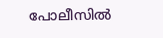പോലീസിൽ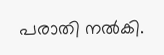പരാതി നൽകി.